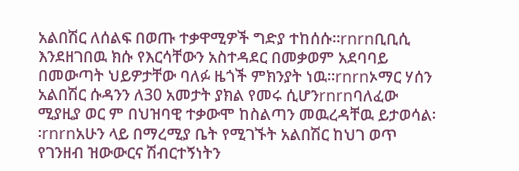አልበሽር ለሰልፍ በወጡ ተቃዋሚዎች ግድያ ተከሰሱ፡፡rnrnቢቢሲ እንደዘገበዉ ክሱ የእርሳቸውን አስተዳደር በመቃወም አደባባይ በመውጣት ህይዎታቸው ባለፉ ዜጎች ምክንያት ነዉ፡፡rnrnኦማር ሃሰን አልበሽር ሱዳንን ለ30 አመታት ያክል የመሩ ሲሆንrnrnባለፈው ሚያዚያ ወር ም በህዝባዊ ተቃውሞ ከስልጣን መዉረዳቸዉ ይታወሳል፡፡rnrnአሁን ላይ በማረሚያ ቤት የሚገኙት አልበሽር ከህገ ወጥ የገንዘብ ዝውውርና ሽብርተኝነትን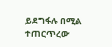ይደግፋሉ በሚል ተጠርጥረው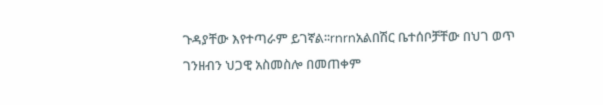ጉዳያቸው እየተጣራም ይገኛል፡፡rnrnአልበሽር ቤተሰቦቻቸው በህገ ወጥ ገንዘብን ህጋዊ አስመስሎ በመጠቀም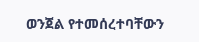ወንጀል የተመሰረተባቸውን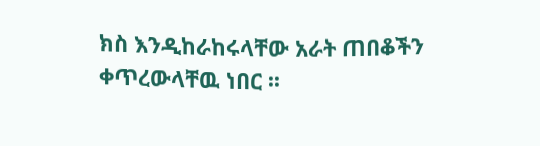ክስ እንዲከራከሩላቸው አራት ጠበቆችን ቀጥረውላቸዉ ነበር ፡፡